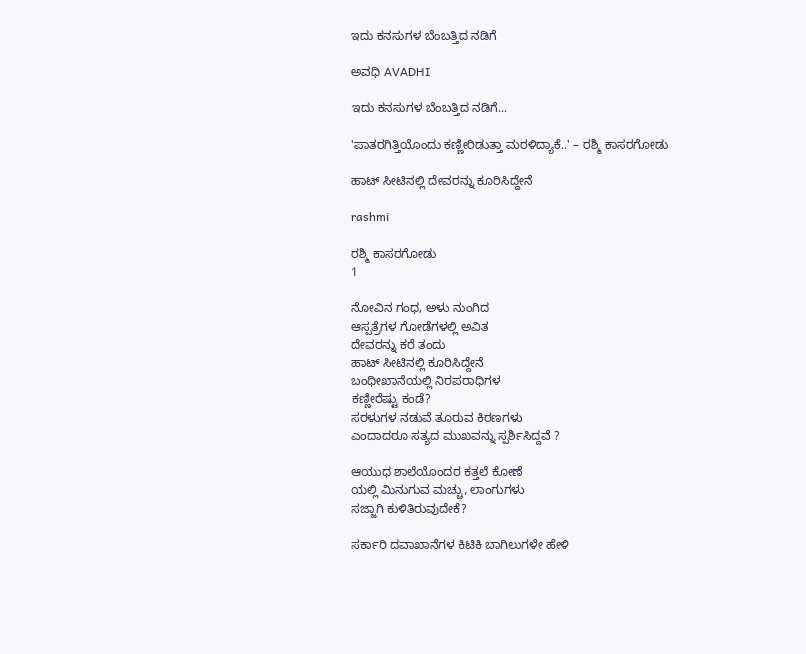ಇದು ಕನಸುಗಳ ಬೆಂಬತ್ತಿದ ನಡಿಗೆ‍

ಅವಧಿ AVADHI

ಇದು ಕನಸುಗಳ ಬೆಂಬತ್ತಿದ ನಡಿಗೆ...

'ಪಾತರಗಿತ್ತಿಯೊಂದು ಕಣ್ಣೀರಿಡುತ್ತಾ ಮರಳಿದ್ಯಾಕೆ..' – ರಶ್ಮಿ ಕಾಸರಗೋಡು

ಹಾಟ್ ಸೀಟಿನಲ್ಲಿ ದೇವರನ್ನು ಕೂರಿಸಿದ್ದೇನೆ

rashmi

ರಶ್ಮಿ ಕಾಸರಗೋಡು
1

ನೋವಿನ ಗಂಧ, ಅಳು ನುಂಗಿದ
ಆಸ್ಪತ್ರೆಗಳ ಗೋಡೆಗಳಲ್ಲಿ ಅವಿತ
ದೇವರನ್ನು ಕರೆ ತಂದು
ಹಾಟ್ ಸೀಟಿನಲ್ಲಿ ಕೂರಿಸಿದ್ದೇನೆ
ಬಂಧೀಖಾನೆಯಲ್ಲಿ ನಿರಪರಾಧಿಗಳ
ಕಣ್ಣೀರೆಷ್ಟು ಕಂಡೆ?
ಸರಳುಗಳ ನಡುವೆ ತೂರುವ ಕಿರಣಗಳು
ಎಂದಾದರೂ ಸತ್ಯದ ಮುಖವನ್ನು ಸ್ಪರ್ಶಿಸಿದ್ದವೆ ?

ಆಯುಧ ಶಾಲೆಯೊಂದರ ಕತ್ತಲೆ ಕೋಣೆ
ಯಲ್ಲಿ ಮಿನುಗುವ ಮಚ್ಚು, ಲಾಂಗುಗಳು
ಸಜ್ಜಾಗಿ ಕುಳಿತಿರುವುದೇಕೆ?

ಸರ್ಕಾರಿ ದವಾಖಾನೆಗಳ ಕಿಟಿಕಿ ಬಾಗಿಲುಗಳೇ ಹೇಳಿ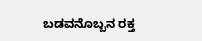ಬಡವನೊಬ್ಬನ ರಕ್ತ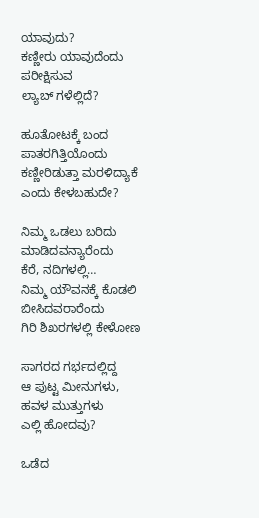ಯಾವುದು?
ಕಣ್ಣೀರು ಯಾವುದೆಂದು ಪರೀಕ್ಷಿಸುವ
ಲ್ಯಾಬ್ ಗಳೆಲ್ಲಿದೆ?

ಹೂತೋಟಕ್ಕೆ ಬಂದ
ಪಾತರಗಿತ್ತಿಯೊಂದು
ಕಣ್ಣೀರಿಡುತ್ತಾ ಮರಳಿದ್ಯಾಕೆ
ಎಂದು ಕೇಳಬಹುದೇ?

ನಿಮ್ಮ ಒಡಲು ಬರಿದು ಮಾಡಿದವನ್ಯಾರೆಂದು
ಕೆರೆ, ನದಿಗಳಲ್ಲಿ…
ನಿಮ್ಮ ಯೌವನಕ್ಕೆ ಕೊಡಲಿ ಬೀಸಿದವರಾರೆಂದು
ಗಿರಿ ಶಿಖರಗಳಲ್ಲಿ ಕೇಳೋಣ

ಸಾಗರದ ಗರ್ಭದಲ್ಲಿದ್ದ
ಆ ಪುಟ್ಟ ಮೀನುಗಳು,
ಹವಳ ಮುತ್ತುಗಳು
ಎಲ್ಲಿ ಹೋದವು?

ಒಡೆದ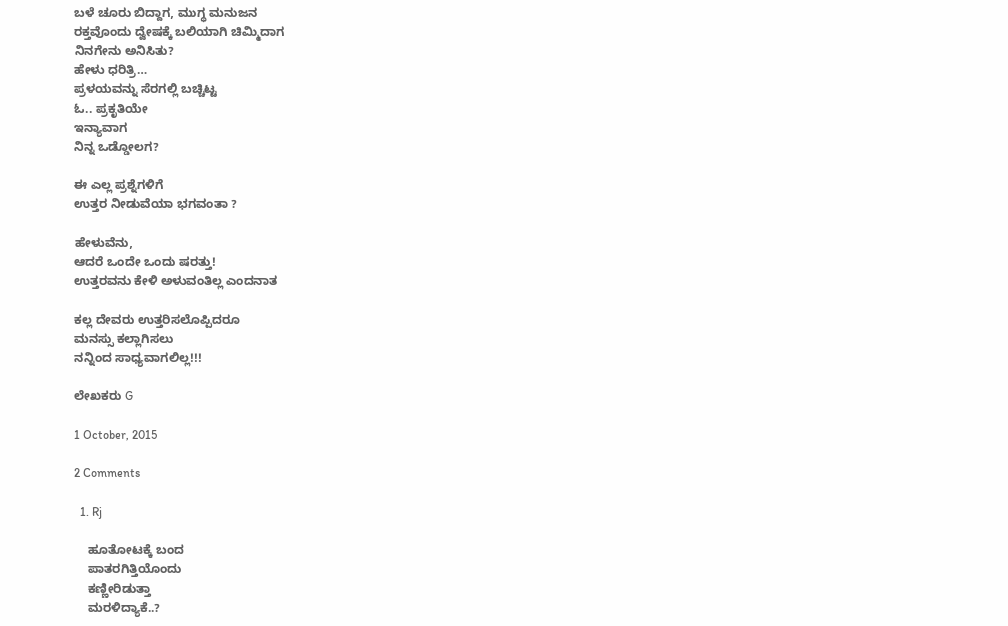ಬಳೆ ಚೂರು ಬಿದ್ದಾಗ, ಮುಗ್ಧ ಮನುಜನ
ರಕ್ತವೊಂದು ದ್ವೇಷಕ್ಕೆ ಬಲಿಯಾಗಿ ಚಿಮ್ಮಿದಾಗ
ನಿನಗೇನು ಅನಿಸಿತು?
ಹೇಳು ಧರಿತ್ರಿ…
ಪ್ರಳಯವನ್ನು ಸೆರಗಲ್ಲಿ ಬಚ್ಚಿಟ್ಟ
ಓ.. ಪ್ರಕೃತಿಯೇ
ಇನ್ಯಾವಾಗ
ನಿನ್ನ ಒಡ್ಡೋಲಗ?

ಈ ಎಲ್ಲ ಪ್ರಶ್ನೆಗಳಿಗೆ
ಉತ್ತರ ನೀಡುವೆಯಾ ಭಗವಂತಾ ?

ಹೇಳುವೆನು,
ಆದರೆ ಒಂದೇ ಒಂದು ಷರತ್ತು!
ಉತ್ತರವನು ಕೇಳಿ ಅಳುವಂತಿಲ್ಲ ಎಂದನಾತ

ಕಲ್ಲ ದೇವರು ಉತ್ತರಿಸಲೊಪ್ಪಿದರೂ
ಮನಸ್ಸು ಕಲ್ಲಾಗಿಸಲು
ನನ್ನಿಂದ ಸಾಧ್ಯವಾಗಲಿಲ್ಲ!!!

ಲೇಖಕರು G

1 October, 2015

2 Comments

  1. Rj

    ಹೂತೋಟಕ್ಕೆ ಬಂದ
    ಪಾತರಗಿತ್ತಿಯೊಂದು
    ಕಣ್ಣೀರಿಡುತ್ತಾ
    ಮರಳಿದ್ಯಾಕೆ..?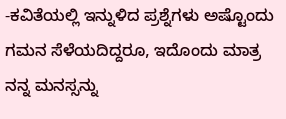-ಕವಿತೆಯಲ್ಲಿ ಇನ್ನುಳಿದ ಪ್ರಶ್ನೆಗಳು ಅಷ್ಟೊಂದು ಗಮನ ಸೆಳೆಯದಿದ್ದರೂ, ಇದೊಂದು ಮಾತ್ರ ನನ್ನ ಮನಸ್ಸನ್ನು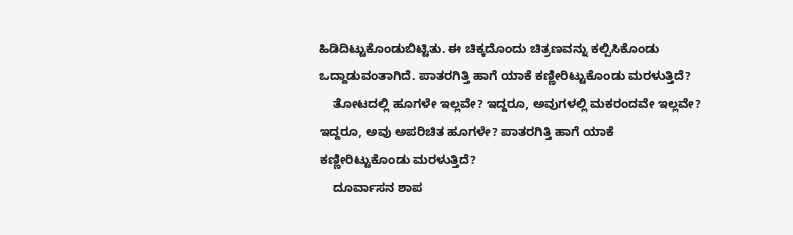ಹಿಡಿದಿಟ್ಟುಕೊಂಡುಬಿಟ್ಟಿತು. ಈ ಚಿಕ್ಕದೊಂದು ಚಿತ್ರಣವನ್ನು ಕಲ್ಪಿಸಿಕೊಂಡು ಒದ್ದಾಡುವಂತಾಗಿದೆ. ಪಾತರಗಿತ್ತಿ ಹಾಗೆ ಯಾಕೆ ಕಣ್ಣೀರಿಟ್ಟುಕೊಂಡು ಮರಳುತ್ತಿದೆ?
    ತೋಟದಲ್ಲಿ ಹೂಗಳೇ ಇಲ್ಲವೇ? ಇದ್ದರೂ, ಅವುಗಳಲ್ಲಿ ಮಕರಂದವೇ ಇಲ್ಲವೇ? ಇದ್ದರೂ, ಅವು ಅಪರಿಚಿತ ಹೂಗಳೇ? ಪಾತರಗಿತ್ತಿ ಹಾಗೆ ಯಾಕೆ ಕಣ್ಣೀರಿಟ್ಟುಕೊಂಡು ಮರಳುತ್ತಿದೆ?
    ದೂರ್ವಾಸನ ಶಾಪ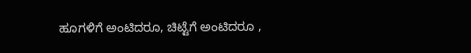ಹೂಗಳಿಗೆ ಅಂಟಿದರೂ, ಚಿಟ್ಟೆಗೆ ಅಂಟಿದರೂ ,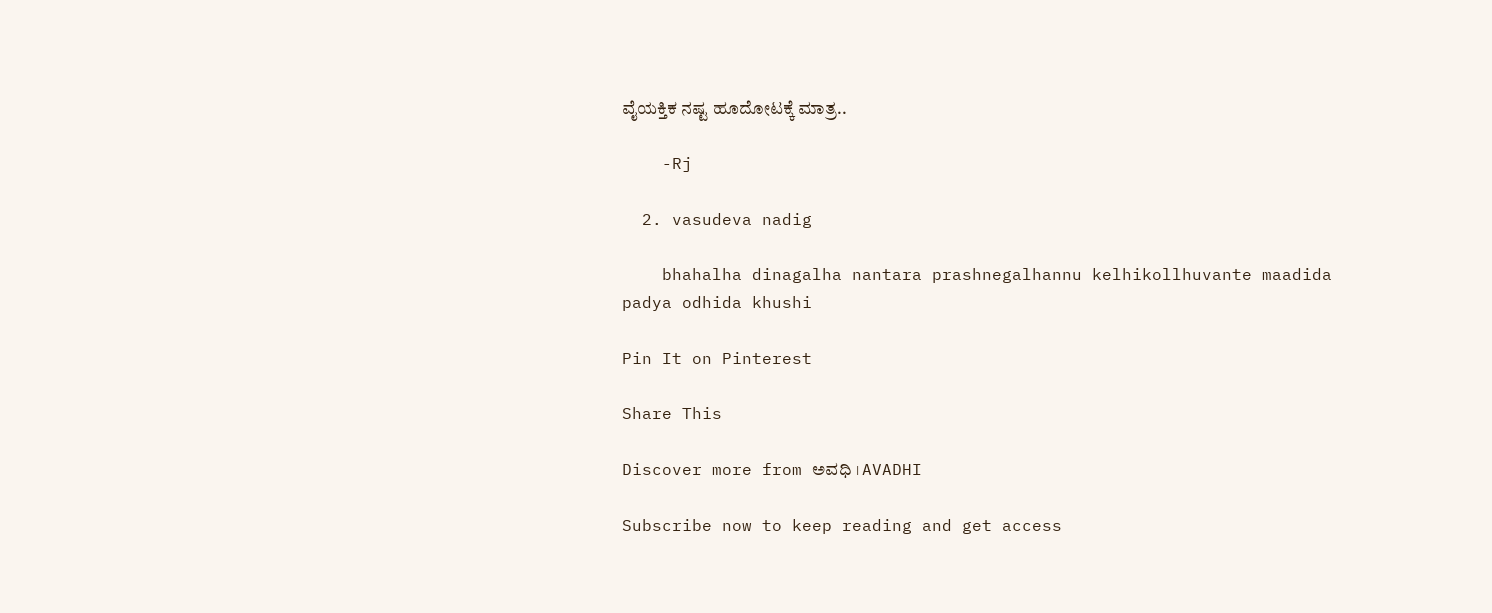ವೈಯಕ್ತಿಕ ನಷ್ಟ ಹೂದೋಟಕ್ಕೆ ಮಾತ್ರ..

    -Rj

  2. vasudeva nadig

    bhahalha dinagalha nantara prashnegalhannu kelhikollhuvante maadida padya odhida khushi

Pin It on Pinterest

Share This

Discover more from ಅವಧಿ । AVADHI

Subscribe now to keep reading and get access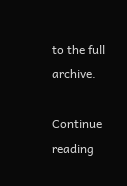to the full archive.

Continue reading